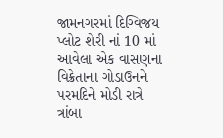જામનગરમાં દિગ્વિજય પ્લોટ શેરી નાં 10 માં આવેલા એક વાસણના વિક્રેતાના ગોડાઉનને પરમદિને મોડી રાત્રે ત્રાંબા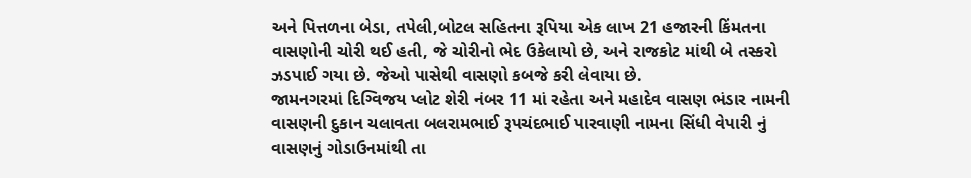અને પિત્તળના બેડા, તપેલી,બોટલ સહિતના રૂપિયા એક લાખ 21 હજારની કિંમતના વાસણોની ચોરી થઈ હતી, જે ચોરીનો ભેદ ઉકેલાયો છે, અને રાજકોટ માંથી બે તસ્કરો ઝડપાઈ ગયા છે. જેઓ પાસેથી વાસણો કબજે કરી લેવાયા છે.
જામનગરમાં દિગ્વિજય પ્લોટ શેરી નંબર 11 માં રહેતા અને મહાદેવ વાસણ ભંડાર નામની વાસણની દુકાન ચલાવતા બલરામભાઈ રૂપચંદભાઈ પારવાણી નામના સિંધી વેપારી નું વાસણનું ગોડાઉનમાંથી તા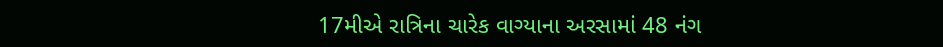17મીએ રાત્રિના ચારેક વાગ્યાના અરસામાં 48 નંગ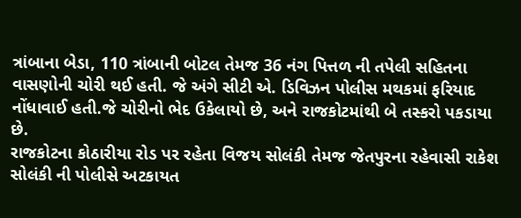ત્રાંબાના બેડા, 110 ત્રાંબાની બોટલ તેમજ 36 નંગ પિત્તળ ની તપેલી સહિતના વાસણોની ચોરી થઈ હતી. જે અંગે સીટી એ. ડિવિઝન પોલીસ મથકમાં ફરિયાદ નોંધાવાઈ હતી.જે ચોરીનો ભેદ ઉકેલાયો છે, અને રાજકોટમાંથી બે તસ્કરો પકડાયા છે.
રાજકોટના કોઠારીયા રોડ પર રહેતા વિજય સોલંકી તેમજ જેતપુરના રહેવાસી રાકેશ સોલંકી ની પોલીસે અટકાયત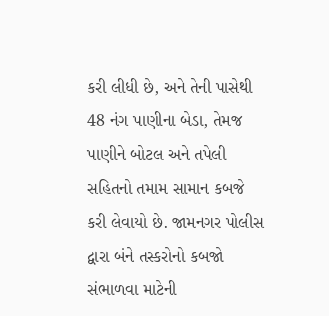કરી લીધી છે, અને તેની પાસેથી 48 નંગ પાણીના બેડા, તેમજ પાણીને બોટલ અને તપેલી સહિતનો તમામ સામાન કબજે કરી લેવાયો છે. જામનગર પોલીસ દ્વારા બંને તસ્કરોનો કબજો સંભાળવા માટેની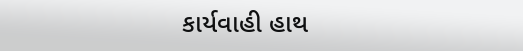કાર્યવાહી હાથ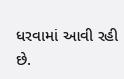ધરવામાં આવી રહી છે.